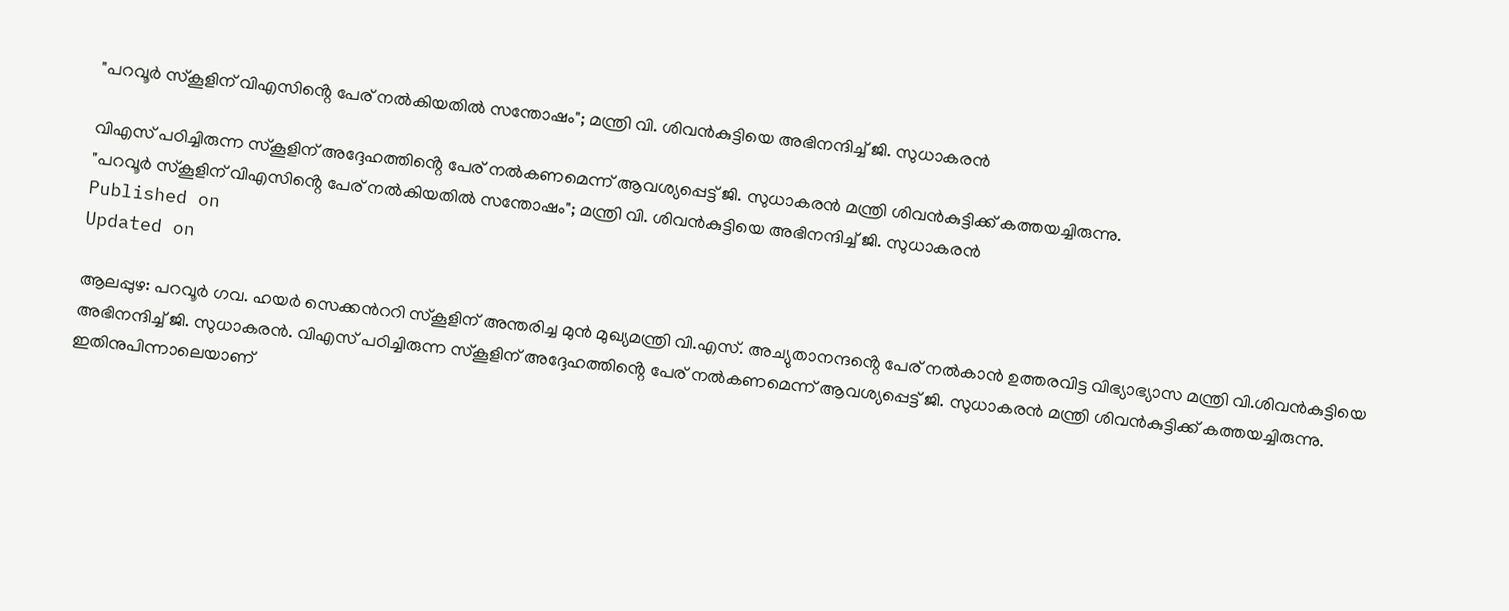"പറവൂർ സ്കൂളിന് വിഎസിൻ്റെ പേര് നൽകിയതിൽ സന്തോഷം"; മന്ത്രി വി. ശിവൻകുട്ടിയെ അഭിനന്ദിച്ച് ജി. സുധാകരൻ

വിഎസ് പഠിച്ചിരുന്ന സ്കൂളിന് അദ്ദേഹത്തിൻ്റെ പേര് നൽകണമെന്ന് ആവശ്യപ്പെട്ട് ജി. സുധാകരൻ മന്ത്രി ശിവൻകുട്ടിക്ക് കത്തയച്ചിരുന്നു.
"പറവൂർ സ്കൂളിന് വിഎസിൻ്റെ പേര് നൽകിയതിൽ സന്തോഷം"; മന്ത്രി വി. ശിവൻകുട്ടിയെ അഭിനന്ദിച്ച് ജി. സുധാകരൻ
Published on
Updated on

ആലപ്പുഴ: പറവൂർ ഗവ. ഹയർ സെക്കന്‍ററി സ്കൂളിന് അന്തരിച്ച മുൻ മുഖ്യമന്ത്രി വി.എസ്. അച്യുതാനന്ദൻ്റെ പേര് നൽകാൻ ഉത്തരവിട്ട വിഭ്യാഭ്യാസ മന്ത്രി വി.ശിവൻകുട്ടിയെ അഭിനന്ദിച്ച് ജി. സുധാകരൻ. വിഎസ് പഠിച്ചിരുന്ന സ്കൂളിന് അദ്ദേഹത്തിൻ്റെ പേര് നൽകണമെന്ന് ആവശ്യപ്പെട്ട് ജി. സുധാകരൻ മന്ത്രി ശിവൻകുട്ടിക്ക് കത്തയച്ചിരുന്നു. ഇതിനുപിന്നാലെയാണ്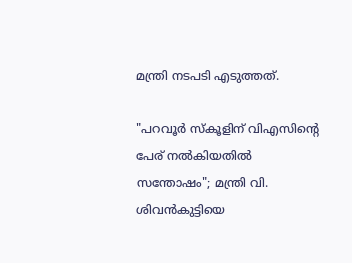മന്ത്രി നടപടി എടുത്തത്.

"പറവൂർ സ്കൂളിന് വിഎസിൻ്റെ പേര് നൽകിയതിൽ സന്തോഷം"; മന്ത്രി വി. ശിവൻകുട്ടിയെ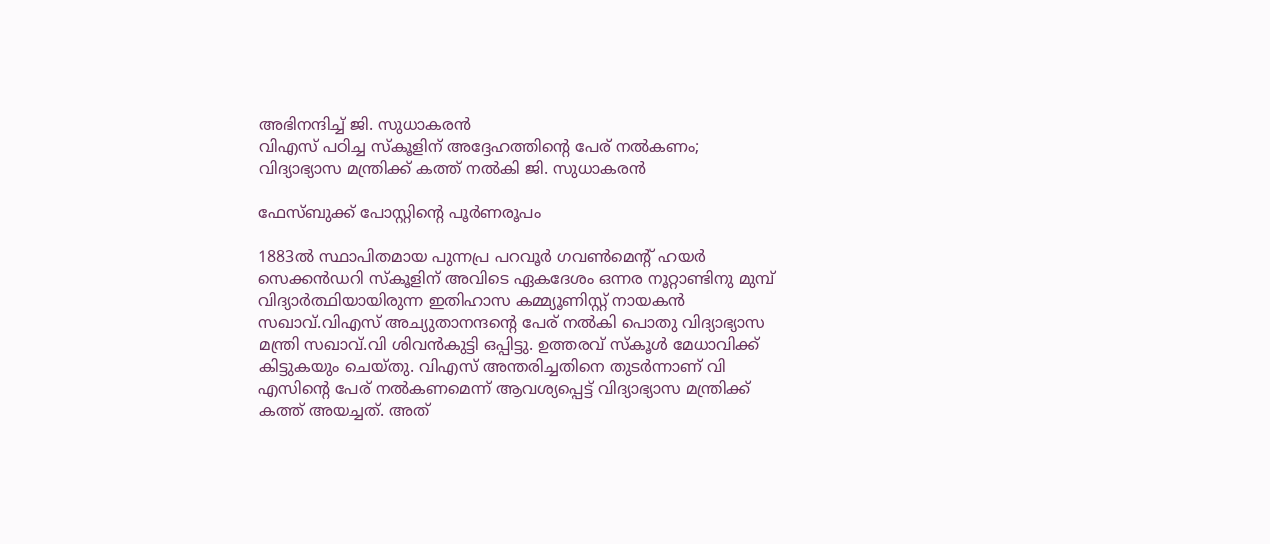അഭിനന്ദിച്ച് ജി. സുധാകരൻ
വിഎസ് പഠിച്ച സ്കൂളിന് അദ്ദേഹത്തിന്റെ പേര് നല്‍കണം; വിദ്യാഭ്യാസ മന്ത്രിക്ക് കത്ത് നല്‍കി ജി. സുധാകരന്‍

ഫേസ്ബുക്ക് പോസ്റ്റിൻ്റെ പൂർണരൂപം

1883ൽ സ്ഥാപിതമായ പുന്നപ്ര പറവൂർ ഗവൺമെന്റ് ഹയർ സെക്കൻഡറി സ്കൂളിന് അവിടെ ഏകദേശം ഒന്നര നൂറ്റാണ്ടിനു മുമ്പ് വിദ്യാർത്ഥിയായിരുന്ന ഇതിഹാസ കമ്മ്യൂണിസ്റ്റ് നായകൻ സഖാവ്.വിഎസ് അച്യുതാനന്ദന്റെ പേര് നൽകി പൊതു വിദ്യാഭ്യാസ മന്ത്രി സഖാവ്.വി ശിവൻകുട്ടി ഒപ്പിട്ടു. ഉത്തരവ് സ്കൂൾ മേധാവിക്ക് കിട്ടുകയും ചെയ്തു. വിഎസ് അന്തരിച്ചതിനെ തുടർന്നാണ് വി എസിന്റെ പേര് നൽകണമെന്ന് ആവശ്യപ്പെട്ട് വിദ്യാഭ്യാസ മന്ത്രിക്ക് കത്ത് അയച്ചത്. അത്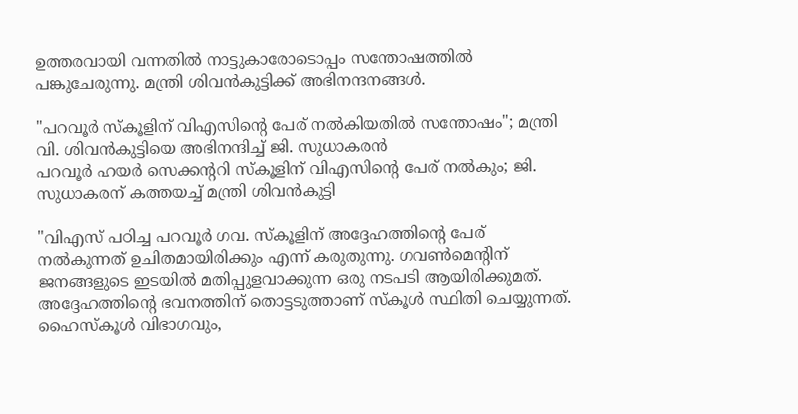ഉത്തരവായി വന്നതിൽ നാട്ടുകാരോടൊപ്പം സന്തോഷത്തിൽ പങ്കുചേരുന്നു. മന്ത്രി ശിവൻകുട്ടിക്ക് അഭിനന്ദനങ്ങൾ.

"പറവൂർ സ്കൂളിന് വിഎസിൻ്റെ പേര് നൽകിയതിൽ സന്തോഷം"; മന്ത്രി വി. ശിവൻകുട്ടിയെ അഭിനന്ദിച്ച് ജി. സുധാകരൻ
പറവൂർ ഹയർ സെക്കൻ്ററി സ്കൂളിന് വിഎസിൻ്റെ പേര് നൽകും; ജി. സുധാകരന് കത്തയച്ച് മന്ത്രി ശിവൻകുട്ടി

"വിഎസ് പഠിച്ച പറവൂര്‍ ഗവ. സ്കൂളിന് അദ്ദേഹത്തിൻ്റെ പേര് നല്‍കുന്നത് ഉചിതമായിരിക്കും എന്ന് കരുതുന്നു. ഗവണ്‍മെൻ്റിന് ജനങ്ങളുടെ ഇടയില്‍ മതിപ്പുളവാക്കുന്ന ഒരു നടപടി ആയിരിക്കുമത്. അദ്ദേഹത്തിൻ്റെ ഭവനത്തിന് തൊട്ടടുത്താണ് സ്കൂള്‍ സ്ഥിതി ചെയ്യുന്നത്. ഹൈസ്കൂള്‍ വിഭാഗവും,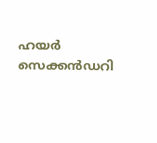ഹയര്‍ സെക്കന്‍ഡറി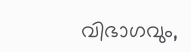വിഭാഗവും,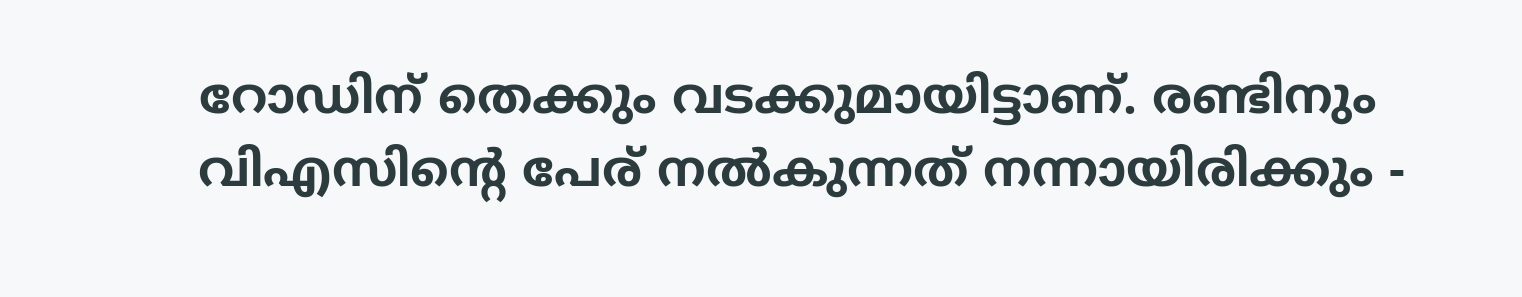റോഡിന് തെക്കും വടക്കുമായിട്ടാണ്. രണ്ടിനും വിഎസിൻ്റെ പേര് നല്‍കുന്നത് നന്നായിരിക്കും -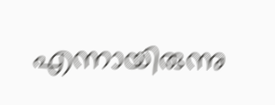എന്നായിരുന്നു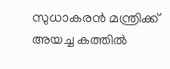സുധാകരൻ മന്ത്രിക്ക് അയച്ച കത്തിൽ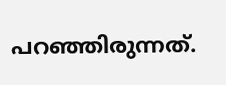പറഞ്ഞിരുന്നത്.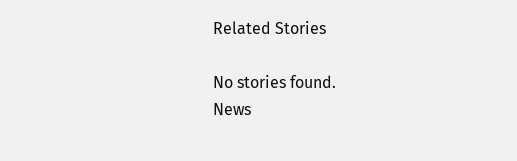Related Stories

No stories found.
News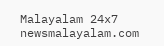Malayalam 24x7
newsmalayalam.com